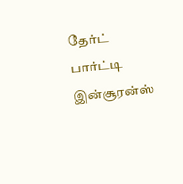தேர்ட் பார்ட்டி இன்சூரன்ஸ்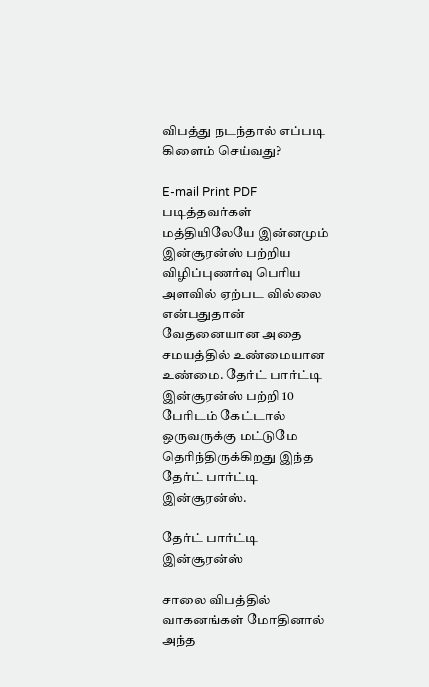விபத்து நடந்தால் எப்படி கிளைம் செய்வது?

E-mail Print PDF
படித்தவர்கள் மத்தியிலேயே இன்னமும் இன்சூரன்ஸ் பற்றிய விழிப்புணர்வு பெரிய அளவில் ஏற்பட வில்லை என்பதுதான் வேதனையான அதை சமயத்தில் உண்மையான உண்மை. தேர்ட் பார்ட்டி இன்சூரன்ஸ் பற்றி 10 பேரிடம் கேட்டால் ஒருவருக்கு மட்டுமே தெரிந்திருக்கிறது இந்த தேர்ட் பார்ட்டி இன்சூரன்ஸ்.

தேர்ட் பார்ட்டி இன்சூரன்ஸ்

சாலை விபத்தில் வாகனங்கள் மோதினால் அந்த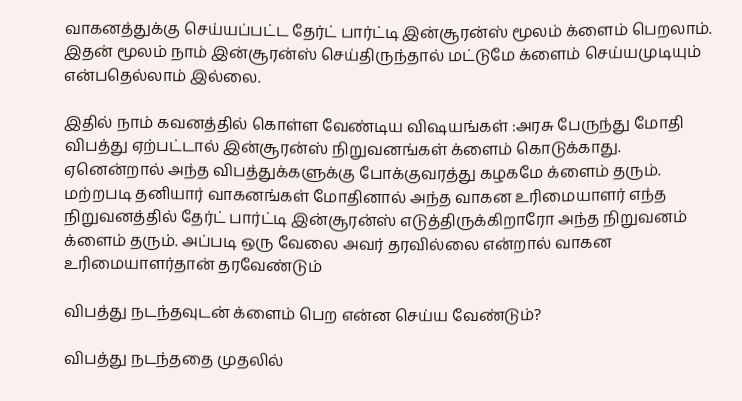வாகனத்துக்கு செய்யப்பட்ட தேர்ட் பார்ட்டி இன்சூரன்ஸ் மூலம் க்ளைம் பெறலாம். இதன் மூலம் நாம் இன்சூரன்ஸ் செய்திருந்தால் மட்டுமே க்ளைம் செய்யமுடியும் என்பதெல்லாம் இல்லை.

இதில் நாம் கவனத்தில் கொள்ள வேண்டிய விஷயங்கள் :அரசு பேருந்து மோதி விபத்து ஏற்பட்டால் இன்சூரன்ஸ் நிறுவனங்கள் க்ளைம் கொடுக்காது. ஏனென்றால் அந்த விபத்துக்களுக்கு போக்குவரத்து கழகமே க்ளைம் தரும். மற்றபடி தனியார் வாகனங்கள் மோதினால் அந்த வாகன உரிமையாளர் எந்த நிறுவனத்தில் தேர்ட் பார்ட்டி இன்சூரன்ஸ் எடுத்திருக்கிறாரோ அந்த நிறுவனம் க்ளைம் தரும். அப்படி ஒரு வேலை அவர் தரவில்லை என்றால் வாகன உரிமையாளர்தான் தரவேண்டும்

விபத்து நடந்தவுடன் க்ளைம் பெற என்ன செய்ய வேண்டும்?

விபத்து நடந்ததை முதலில்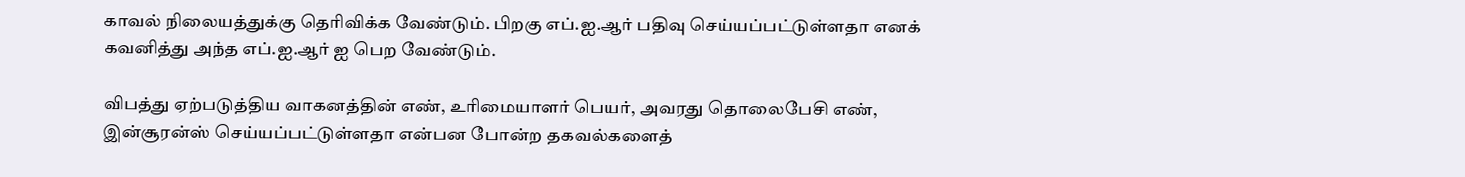காவல் நிலையத்துக்கு தெரிவிக்க வேண்டும். பிறகு எப்.ஐ.ஆர் பதிவு செய்யப்பட்டுள்ளதா எனக் கவனித்து அந்த எப்.ஐ.ஆர் ஐ பெற வேண்டும்.

விபத்து ஏற்படுத்திய வாகனத்தின் எண், உரிமையாளர் பெயர், அவரது தொலைபேசி எண், இன்சூரன்ஸ் செய்யப்பட்டுள்ளதா என்பன போன்ற தகவல்களைத்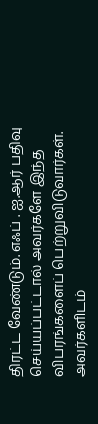திரட்ட வேண்டும். எஃப் . ஐ.ஆர் பதிவு செய்யப்பட்டால் அவர்களே இந்த விபரங்களைப் பெற்றுவிடுவார்கள். அவர்களிடம்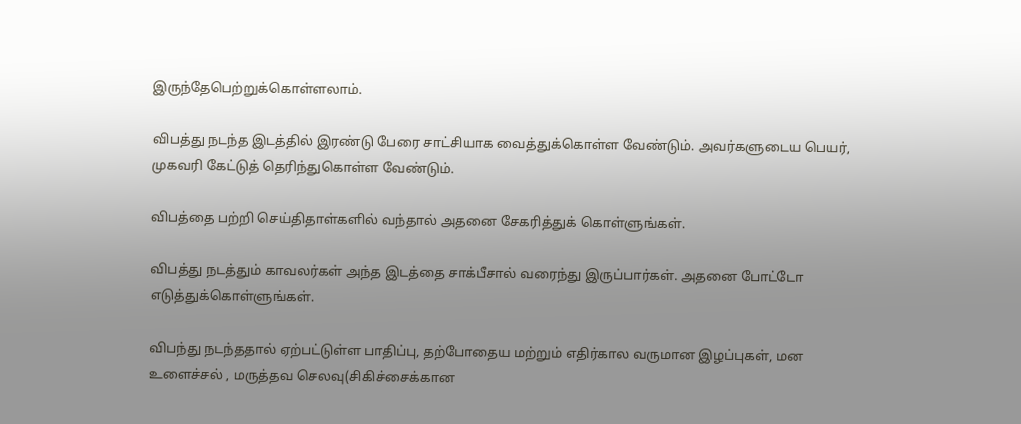இருந்தேபெற்றுக்கொள்ளலாம்.

விபத்து நடந்த இடத்தில் இரண்டு பேரை சாட்சியாக வைத்துக்கொள்ள வேண்டும். அவர்களுடைய பெயர், முகவரி கேட்டுத் தெரிந்துகொள்ள வேண்டும்.

விபத்தை பற்றி செய்திதாள்களில் வந்தால் அதனை சேகரித்துக் கொள்ளுங்கள்.

விபத்து நடத்தும் காவலர்கள் அந்த இடத்தை சாக்பீசால் வரைந்து இருப்பார்கள். அதனை போட்டோ எடுத்துக்கொள்ளுங்கள்.

விபந்து நடந்ததால் ஏற்பட்டுள்ள பாதிப்பு, தற்போதைய மற்றும் எதிர்கால வருமான இழப்புகள், மன உளைச்சல் , மருத்தவ செலவு(சிகிச்சைக்கான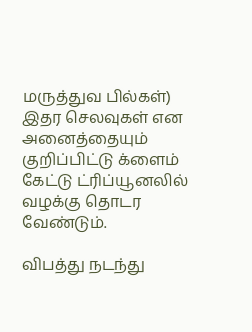மருத்துவ பில்கள்) இதர செலவுகள் என அனைத்தையும் குறிப்பிட்டு க்ளைம் கேட்டு ட்ரிப்யூனலில் வழக்கு தொடர வேண்டும்.

விபத்து நடந்து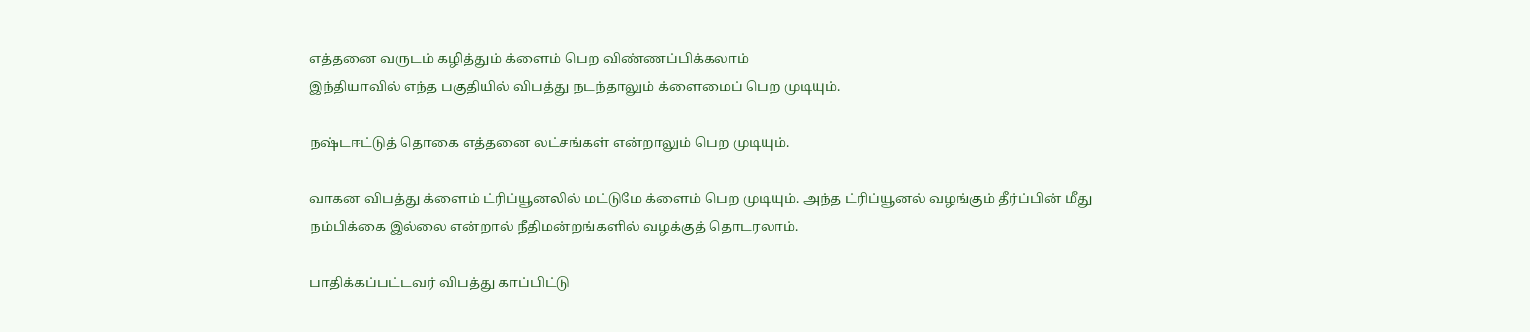எத்தனை வருடம் கழித்தும் க்ளைம் பெற விண்ணப்பிக்கலாம்
இந்தியாவில் எந்த பகுதியில் விபத்து நடந்தாலும் க்ளைமைப் பெற முடியும்.

நஷ்டஈட்டுத் தொகை எத்தனை லட்சங்கள் என்றாலும் பெற முடியும்.

வாகன விபத்து க்ளைம் ட்ரிப்யூனலில் மட்டுமே க்ளைம் பெற முடியும். அந்த ட்ரிப்யூனல் வழங்கும் தீர்ப்பின் மீது நம்பிக்கை இல்லை என்றால் நீதிமன்றங்களில் வழக்குத் தொடரலாம்.

பாதிக்கப்பட்டவர் விபத்து காப்பிட்டு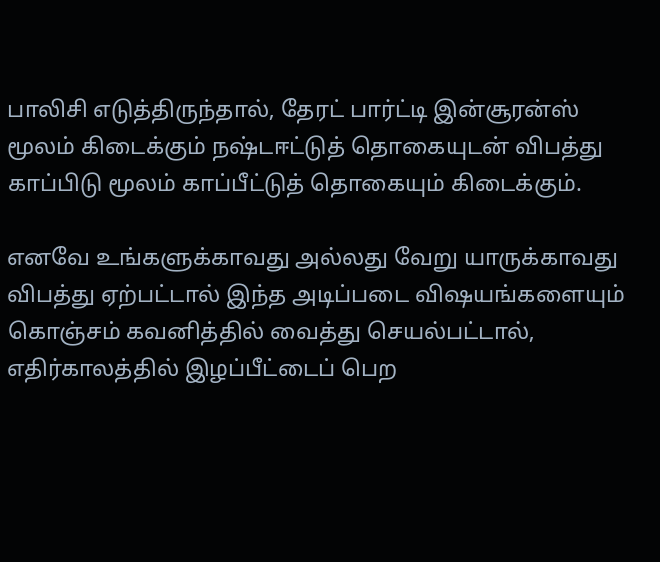பாலிசி எடுத்திருந்தால், தேரட் பார்ட்டி இன்சூரன்ஸ் மூலம் கிடைக்கும் நஷ்டஈட்டுத் தொகையுடன் விபத்து காப்பிடு மூலம் காப்பீட்டுத் தொகையும் கிடைக்கும்.

எனவே உங்களுக்காவது அல்லது வேறு யாருக்காவது விபத்து ஏற்பட்டால் இந்த அடிப்படை விஷயங்களையும் கொஞ்சம் கவனித்தில் வைத்து செயல்பட்டால், எதிர்காலத்தில் இழப்பீட்டைப் பெற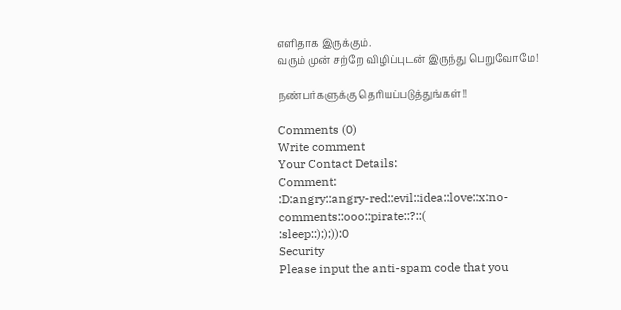எளிதாக இருக்கும்.
வரும் முன் சற்றே விழிப்புடன் இருந்து பெறுவோமே!

நண்பர்களுக்கு தெரியப்படுத்துங்கள்!!

Comments (0)
Write comment
Your Contact Details:
Comment:
:D:angry::angry-red::evil::idea::love::x:no-comments::ooo::pirate::?::(
:sleep::););)):0
Security
Please input the anti-spam code that you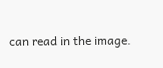can read in the image.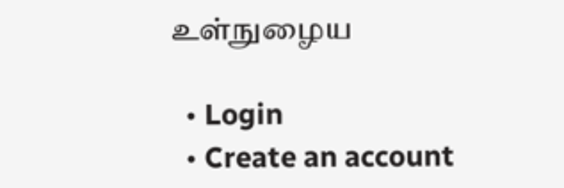உள்நுழைய

  • Login
  • Create an account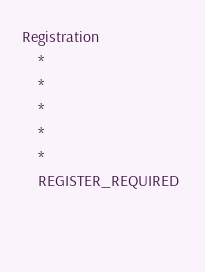Registration
    *
    *
    *
    *
    *
    REGISTER_REQUIRED